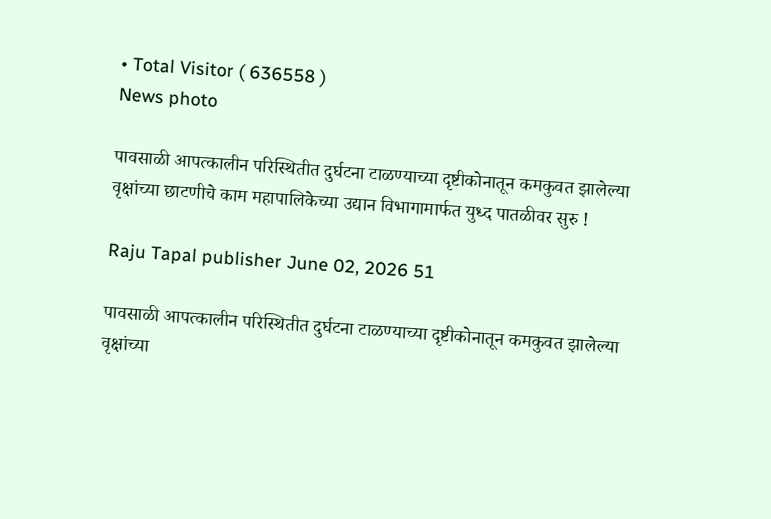• Total Visitor ( 636558 )
News photo

पावसाळी आपत्कालीन परिस्थितीत दुर्घटना टाळण्याच्या दृष्टीकोनातून कमकुवत झालेल्या वृक्षांच्या छाटणीचे काम महापालिकेच्या उद्यान विभागामार्फत युध्द पातळीवर सुरु !

Raju Tapal publisher June 02, 2026 51

पावसाळी आपत्कालीन परिस्थितीत दुर्घटना टाळण्याच्या दृष्टीकोनातून कमकुवत झालेल्या वृक्षांच्या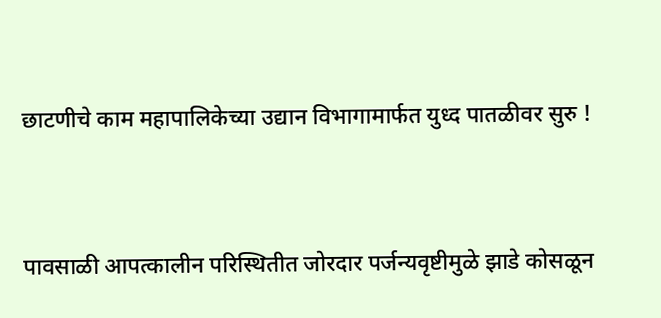छाटणीचे काम महापालिकेच्या उद्यान विभागामार्फत युध्द पातळीवर सुरु !



पावसाळी आपत्कालीन परिस्थितीत जोरदार पर्जन्यवृष्टीमुळे झाडे कोसळून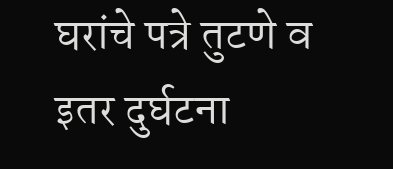घरांचे पत्रे तुटणे व इतर दुर्घटना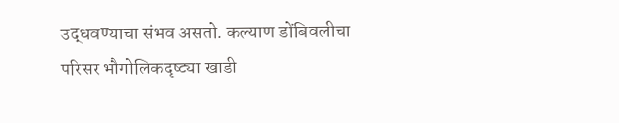उद्धवण्याचा संभव असतो. कल्याण डोंबिवलीचा परिसर भौगोलिकदृष्ट्या खाडी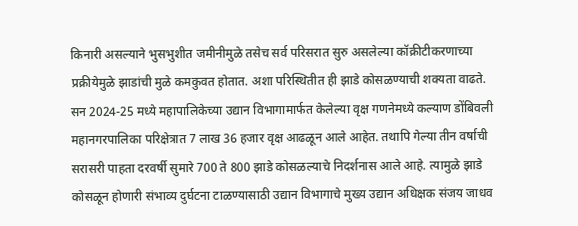किनारी असल्याने भुसभुशीत जमीनीमुळे तसेच सर्व परिसरात सुरु असलेल्या कॉक्रीटीकरणाच्या प्रक्रीयेमुळे झाडांची मुळे कमकुवत होतात. अशा परिस्थितीत ही झाडे कोसळण्याची शक्यता वाढते. सन 2024-25 मध्ये महापालिकेच्या उद्यान विभागामार्फत केलेल्या वृक्ष गणनेमध्ये कल्याण डोंबिवली महानगरपालिका परिक्षेत्रात 7 लाख 36 हजार वृक्ष आढळून आले आहेत. तथापि गेल्या तीन वर्षाची सरासरी पाहता दरवर्षी सुमारे 700 ते 800 झाडे कोसळल्याचे निदर्शनास आले आहे. त्यामुळे झाडे कोसळून होणारी संभाव्य दुर्घटना टाळण्यासाठी उद्यान विभागाचे मुख्य उद्यान अधिक्षक संजय जाधव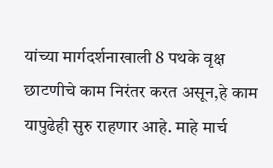यांच्या मार्गदर्शनाखाली 8 पथके वृक्ष छाटणीचे काम निरंतर करत असून,हे काम यापुढेही सुरु राहणार आहे. माहे मार्च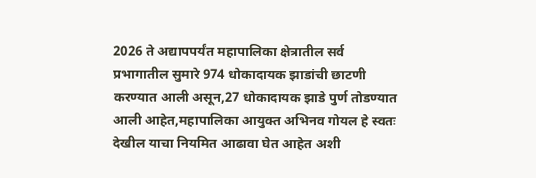2026 ते अद्यापपर्यंत महापालिका क्षेत्रातील सर्व प्रभागातील सुमारे 974 धोकादायक झाडांची छाटणी करण्यात आली असून,27 धोकादायक झाडे पुर्ण तोडण्यात आली आहेत,महापालिका आयुक्त अभिनव गोयल हे स्वतः देखील याचा नियमित आढावा घेत आहेत अशी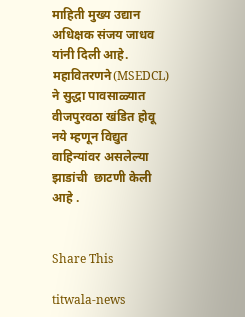माहिती मुख्य उद्यान अधिक्षक संजय जाधव यांनी दिली आहे. महावितरणने(MSEDCL) ने सुद्धा पावसाळ्यात वीजपुरवठा खंडित होवू नये म्हणून विद्युत वाहिन्यांवर असलेल्या झाडांची  छाटणी केली आहे .


Share This

titwala-news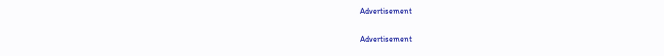Advertisement

Advertisement